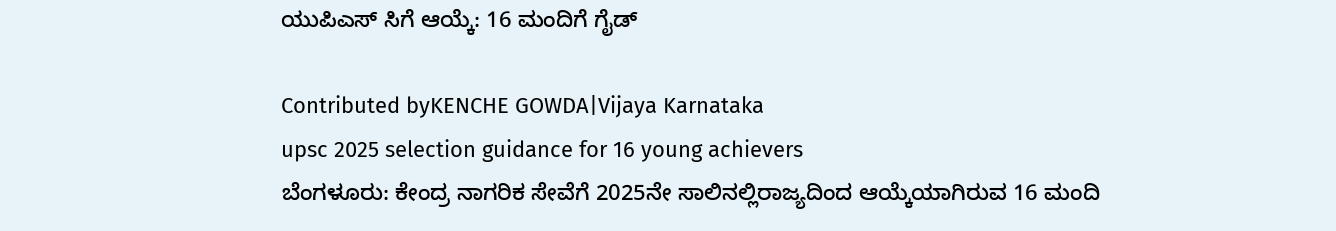ಯುಪಿಎಸ್ ಸಿಗೆ ಆಯ್ಕೆ: 16 ಮಂದಿಗೆ ಗೈಡ್

Contributed byKENCHE GOWDA|Vijaya Karnataka
upsc 2025 selection guidance for 16 young achievers
ಬೆಂಗಳೂರು: ಕೇಂದ್ರ ನಾಗರಿಕ ಸೇವೆಗೆ 2025ನೇ ಸಾಲಿನಲ್ಲಿರಾಜ್ಯದಿಂದ ಆಯ್ಕೆಯಾಗಿರುವ 16 ಮಂದಿ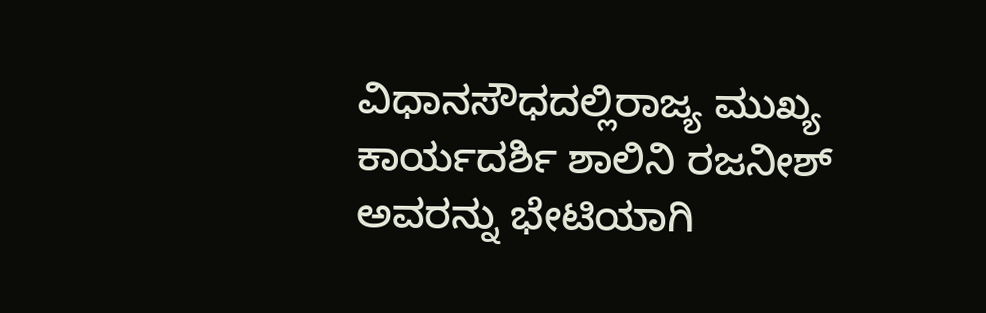ವಿಧಾನಸೌಧದಲ್ಲಿರಾಜ್ಯ ಮುಖ್ಯ ಕಾರ್ಯದರ್ಶಿ ಶಾಲಿನಿ ರಜನೀಶ್ ಅವರನ್ನು ಭೇಟಿಯಾಗಿ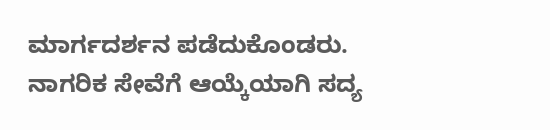ಮಾರ್ಗದರ್ಶನ ಪಡೆದುಕೊಂಡರು. ನಾಗರಿಕ ಸೇವೆಗೆ ಆಯ್ಕೆಯಾಗಿ ಸದ್ಯ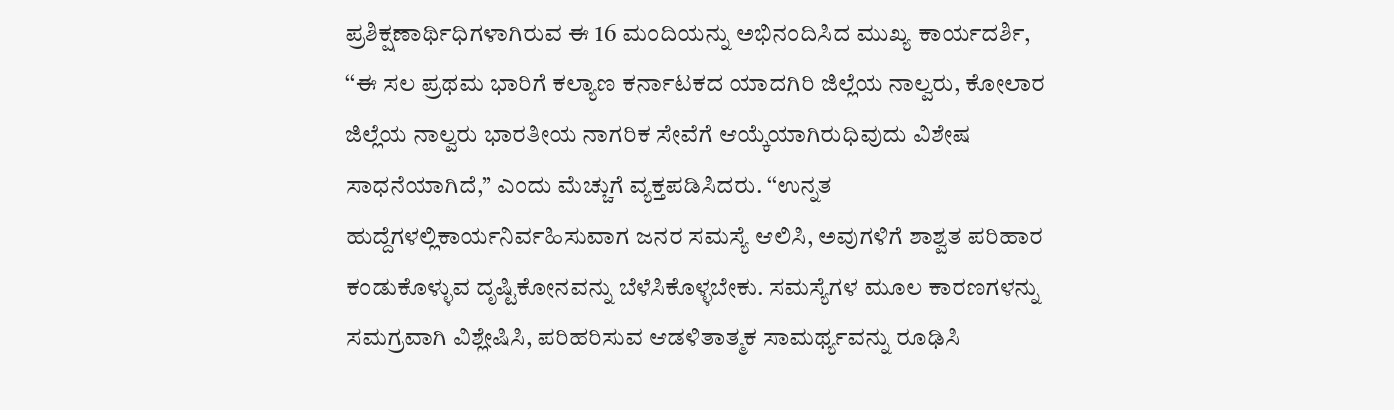ಪ್ರಶಿಕ್ಷಣಾರ್ಥಿಧಿಗಳಾಗಿರುವ ಈ 16 ಮಂದಿಯನ್ನು ಅಭಿನಂದಿಸಿದ ಮುಖ್ಯ ಕಾರ್ಯದರ್ಶಿ, ‘‘ಈ ಸಲ ಪ್ರಥಮ ಭಾರಿಗೆ ಕಲ್ಯಾಣ ಕರ್ನಾಟಕದ ಯಾದಗಿರಿ ಜಿಲ್ಲೆಯ ನಾಲ್ವರು, ಕೋಲಾರ ಜಿಲ್ಲೆಯ ನಾಲ್ವರು ಭಾರತೀಯ ನಾಗರಿಕ ಸೇವೆಗೆ ಆಯ್ಕೆಯಾಗಿರುಧಿವುದು ವಿಶೇಷ ಸಾಧನೆಯಾಗಿದೆ,’’ ಎಂದು ಮೆಚ್ಚುಗೆ ವ್ಯಕ್ತಪಡಿಸಿದರು. ‘‘ಉನ್ನತ ಹುದ್ದೆಗಳಲ್ಲಿಕಾರ್ಯನಿರ್ವಹಿಸುವಾಗ ಜನರ ಸಮಸ್ಯೆ ಆಲಿಸಿ, ಅವುಗಳಿಗೆ ಶಾಶ್ವತ ಪರಿಹಾರ ಕಂಡುಕೊಳ್ಳುವ ದೃಷ್ಟಿಕೋನವನ್ನು ಬೆಳೆಸಿಕೊಳ್ಳಬೇಕು. ಸಮಸ್ಯೆಗಳ ಮೂಲ ಕಾರಣಗಳನ್ನು ಸಮಗ್ರವಾಗಿ ವಿಶ್ಲೇಷಿಸಿ, ಪರಿಹರಿಸುವ ಆಡಳಿತಾತ್ಮಕ ಸಾಮರ್ಥ್ಯವನ್ನು ರೂಢಿಸಿ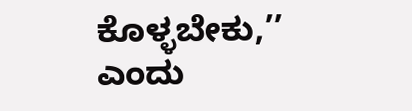ಕೊಳ್ಳಬೇಕು,’’ ಎಂದು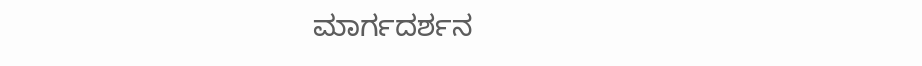ಮಾರ್ಗದರ್ಶನ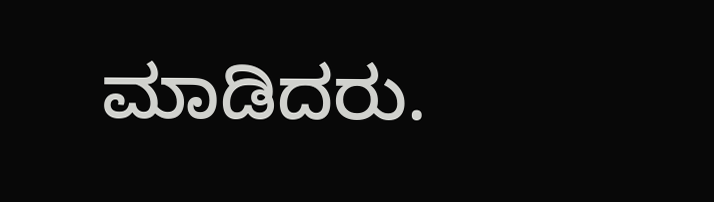ಮಾಡಿದರು.